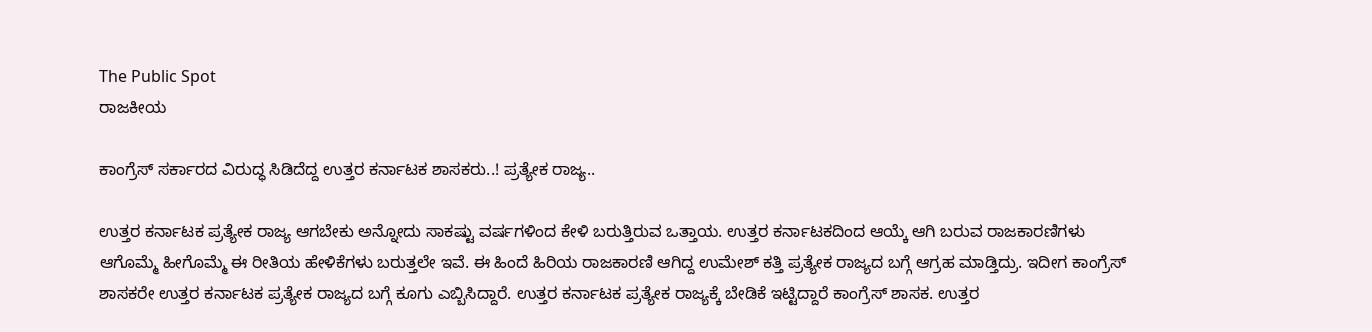The Public Spot
ರಾಜಕೀಯ

ಕಾಂಗ್ರೆಸ್‌ ಸರ್ಕಾರದ ವಿರುದ್ಧ ಸಿಡಿದೆದ್ದ ಉತ್ತರ ಕರ್ನಾಟಕ ಶಾಸಕರು..! ಪ್ರತ್ಯೇಕ ರಾಜ್ಯ..

ಉತ್ತರ ಕರ್ನಾಟಕ ಪ್ರತ್ಯೇಕ ರಾಜ್ಯ ಆಗಬೇಕು ಅನ್ನೋದು ಸಾಕಷ್ಟು ವರ್ಷಗಳಿಂದ ಕೇಳಿ ಬರುತ್ತಿರುವ ಒತ್ತಾಯ. ಉತ್ತರ ಕರ್ನಾಟಕದಿಂದ ಆಯ್ಕೆ ಆಗಿ ಬರುವ ರಾಜಕಾರಣಿಗಳು ಆಗೊಮ್ಮೆ ಹೀಗೊಮ್ಮೆ ಈ ರೀತಿಯ ಹೇಳಿಕೆಗಳು ಬರುತ್ತಲೇ ಇವೆ. ಈ ಹಿಂದೆ ಹಿರಿಯ ರಾಜಕಾರಣಿ ಆಗಿದ್ದ ಉಮೇಶ್‌ ಕತ್ತಿ ಪ್ರತ್ಯೇಕ ರಾಜ್ಯದ ಬಗ್ಗೆ ಆಗ್ರಹ ಮಾಡ್ತಿದ್ರು. ಇದೀಗ ಕಾಂಗ್ರೆಸ್‌ ಶಾಸಕರೇ ಉತ್ತರ ಕರ್ನಾಟಕ ಪ್ರತ್ಯೇಕ ‌ರಾಜ್ಯದ ಬಗ್ಗೆ ಕೂಗು ಎಬ್ಬಿಸಿದ್ದಾರೆ. ಉತ್ತರ ಕರ್ನಾಟಕ ಪ್ರತ್ಯೇಕ ರಾಜ್ಯಕ್ಕೆ ಬೇಡಿಕೆ ಇಟ್ಟಿದ್ದಾರೆ ಕಾಂಗ್ರೆಸ್ ಶಾಸಕ. ಉತ್ತರ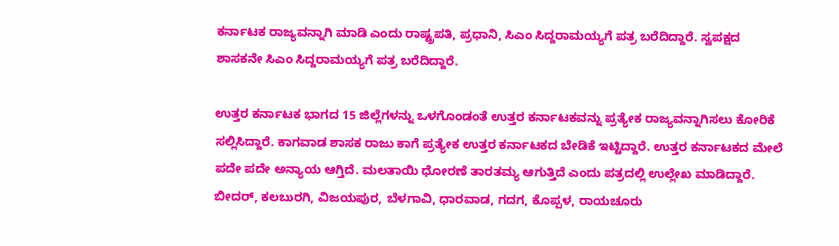ಕರ್ನಾಟಕ‌ ರಾಜ್ಯವನ್ನಾಗಿ ಮಾಡಿ ಎಂದು ರಾಷ್ಟ್ರಪತಿ, ಪ್ರಧಾನಿ, ಸಿಎಂ ಸಿದ್ದರಾಮಯ್ಯಗೆ ಪತ್ರ ಬರೆದಿದ್ದಾರೆ. ಸ್ವಪಕ್ಷದ ಶಾಸಕನೇ ಸಿಎಂ ಸಿದ್ದರಾಮಯ್ಯಗೆ ಪತ್ರ ಬರೆದಿದ್ದಾರೆ.

ಉತ್ತರ ಕರ್ನಾಟಕ ಭಾಗದ 15 ಜಿಲ್ಲೆಗಳನ್ನು ಒಳಗೊಂಡಂತೆ ಉತ್ತರ ಕರ್ನಾಟಕ‌ವನ್ನು ಪ್ರತ್ಯೇಕ ರಾಜ್ಯವನ್ನಾಗಿಸಲು ಕೋರಿಕೆ ಸಲ್ಲಿಸಿದ್ದಾರೆ. ಕಾಗವಾಡ ಶಾಸಕ ರಾಜು ಕಾಗೆ ಪ್ರತ್ಯೇಕ ಉತ್ತರ ಕರ್ನಾಟಕದ ಬೇಡಿಕೆ ಇಟ್ಟಿದ್ದಾರೆ. ಉತ್ತರ ಕರ್ನಾಟಕದ ಮೇಲೆ ಪದೇ ಪದೇ ಅನ್ಯಾಯ ಆಗ್ತಿದೆ. ಮಲತಾಯಿ ಧೋರಣೆ ತಾರತಮ್ಯ ಆಗುತ್ತಿದೆ ಎಂದು ಪತ್ರದಲ್ಲಿ ಉಲ್ಲೇಖ ಮಾಡಿದ್ದಾರೆ. ಬೀದರ್, ಕಲಬುರಗಿ, ವಿಜಯಪುರ, ಬೆಳಗಾವಿ, ಧಾರವಾಡ, ಗದಗ, ಕೊಪ್ಪಳ, ರಾಯಚೂರು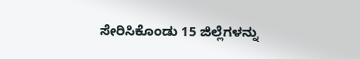ಸೇರಿಸಿಕೊಂಡು 15 ಜಿಲ್ಲೆಗಳನ್ನು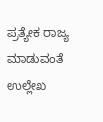ಪ್ರತ್ಯೇಕ ರಾಜ್ಯ ಮಾಡುವಂತೆ ಉಲ್ಲೇಖ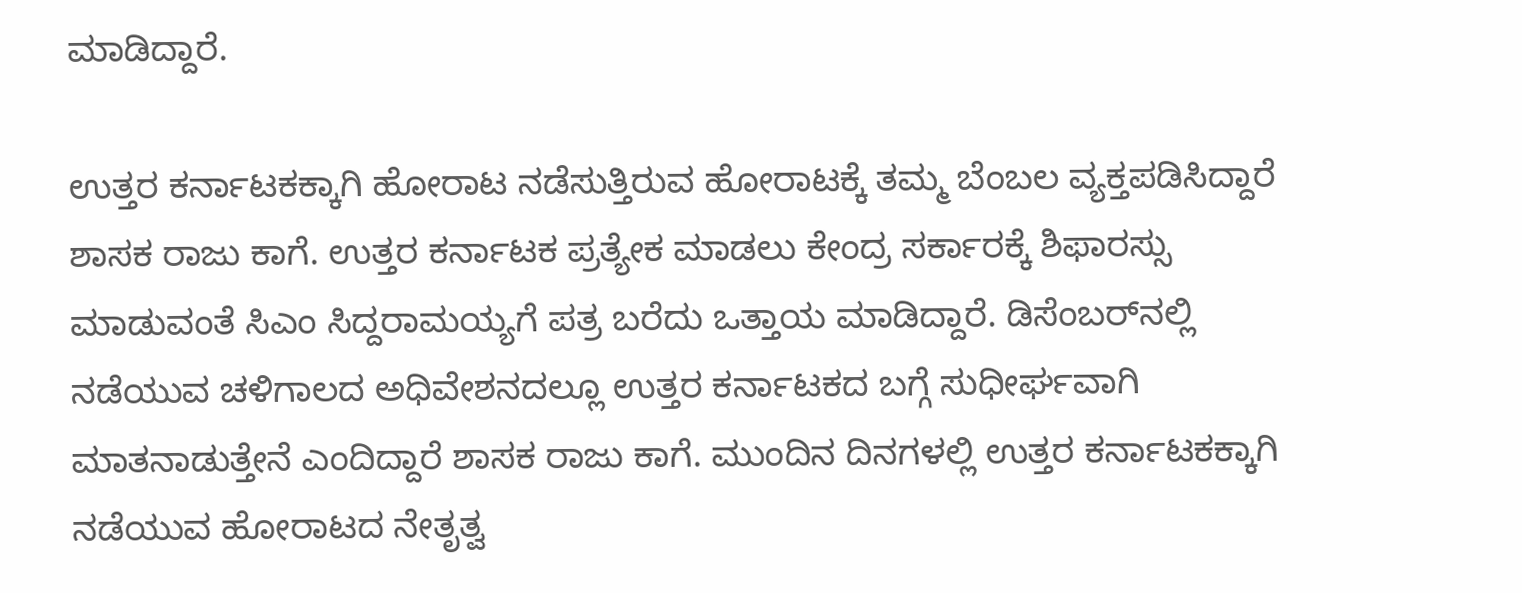ಮಾಡಿದ್ದಾರೆ.

ಉತ್ತರ ಕರ್ನಾಟಕಕ್ಕಾಗಿ ಹೋರಾಟ ನಡೆಸುತ್ತಿರುವ ಹೋರಾಟಕ್ಕೆ ತಮ್ಮ ಬೆಂಬಲ ವ್ಯಕ್ತಪಡಿಸಿದ್ದಾರೆ ಶಾಸಕ ರಾಜು ಕಾಗೆ. ಉತ್ತರ ಕರ್ನಾಟಕ ಪ್ರತ್ಯೇಕ ಮಾಡಲು ಕೇಂದ್ರ ಸರ್ಕಾರಕ್ಕೆ ಶಿಫಾರಸ್ಸು ಮಾಡುವಂತೆ ಸಿಎಂ ಸಿದ್ದರಾಮಯ್ಯಗೆ ಪತ್ರ ಬರೆದು ಒತ್ತಾಯ ಮಾಡಿದ್ದಾರೆ. ಡಿಸೆಂಬರ್‌ನಲ್ಲಿ ನಡೆಯುವ ಚಳಿಗಾಲದ ಅಧಿವೇಶನದಲ್ಲೂ ಉತ್ತರ ಕರ್ನಾಟಕದ ಬಗ್ಗೆ ಸುಧೀರ್ಘವಾಗಿ ಮಾತನಾಡುತ್ತೇನೆ ಎಂದಿದ್ದಾರೆ ಶಾಸಕ ರಾಜು‌ ಕಾಗೆ. ಮುಂದಿನ ದಿನಗಳಲ್ಲಿ ಉತ್ತರ ಕರ್ನಾಟಕಕ್ಕಾಗಿ ನಡೆಯುವ ಹೋರಾಟದ ನೇತೃತ್ವ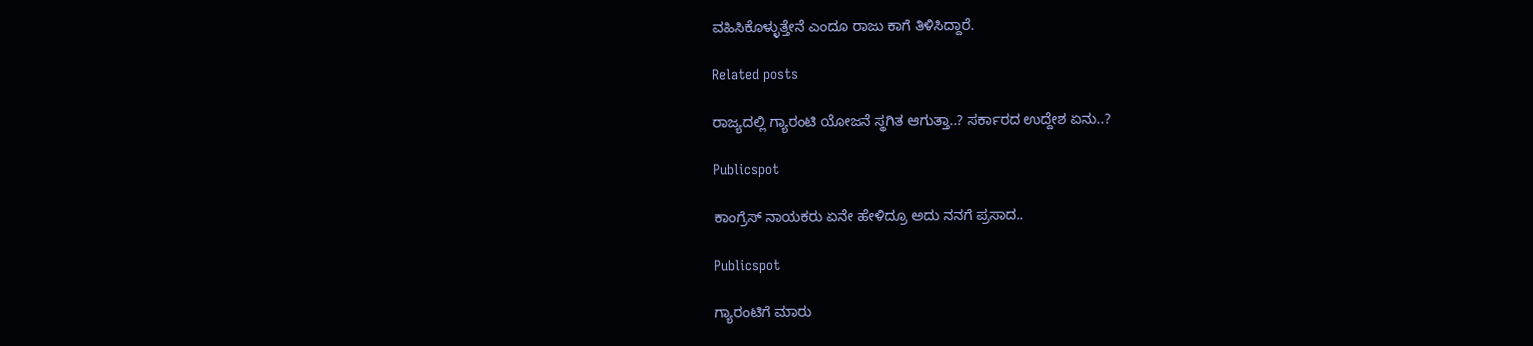ವಹಿಸಿಕೊಳ್ಳುತ್ತೇನೆ ಎಂದೂ ರಾಜು ಕಾಗೆ ತಿಳಿಸಿದ್ದಾರೆ.

Related posts

ರಾಜ್ಯದಲ್ಲಿ ಗ್ಯಾರಂಟಿ ಯೋಜನೆ ಸ್ಥಗಿತ ಆಗುತ್ತಾ..? ಸರ್ಕಾರದ ಉದ್ದೇಶ ಏನು..?

Publicspot

ಕಾಂಗ್ರೆಸ್‌ ನಾಯಕರು ಏನೇ ಹೇಳಿದ್ರೂ ಅದು ನನಗೆ ಪ್ರಸಾದ..

Publicspot

ಗ್ಯಾರಂಟಿಗೆ ಮಾರು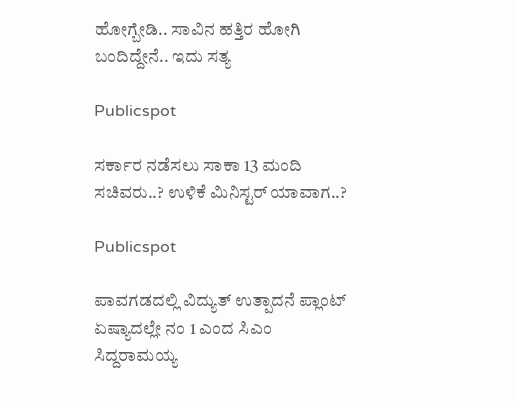ಹೋಗ್ಬೇಡಿ.. ಸಾವಿನ ಹತ್ತಿರ ಹೋಗಿ ಬಂದಿದ್ದೇನೆ.. ಇದು ಸತ್ಯ

Publicspot

ಸರ್ಕಾರ ನಡೆಸಲು ಸಾಕಾ 13 ಮಂದಿ ಸಚಿವರು..? ಉಳಿಕೆ ಮಿನಿಸ್ಟರ್ ಯಾವಾಗ..?

Publicspot

ಪಾವಗಡದಲ್ಲಿ ವಿದ್ಯುತ್ ಉತ್ಪಾದನೆ ಪ್ಲಾಂಟ್ ಏಷ್ಯಾದಲ್ಲೇ ನಂ 1 ಎಂದ ಸಿಎಂ ಸಿದ್ದರಾಮಯ್ಯ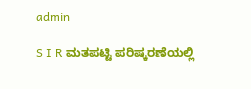admin

S I R ಮತಪಟ್ಟಿ ಪರಿಷ್ಕರಣೆಯಲ್ಲಿ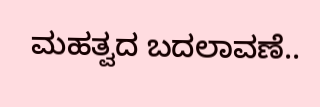ಮಹತ್ವದ ಬದಲಾವಣೆ..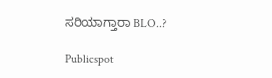ಸರಿಯಾಗ್ತಾರಾ BLO..?

Publicspot